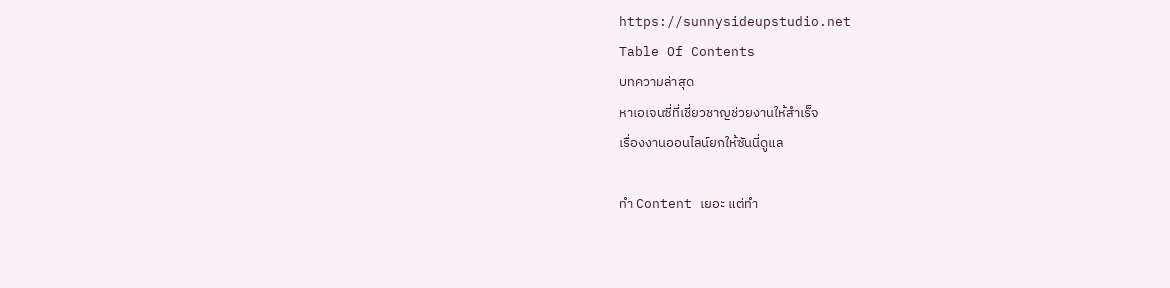https://sunnysideupstudio.net
Table Of Contents
บทความล่าสุด
หาเอเจนซี่ที่เชี่ยวชาญช่วยงานให้สำเร็จ
เรื่องงานออนไลน์ยกให้ซันนี่ดูแล

ทำ Content เยอะ แต่ทำ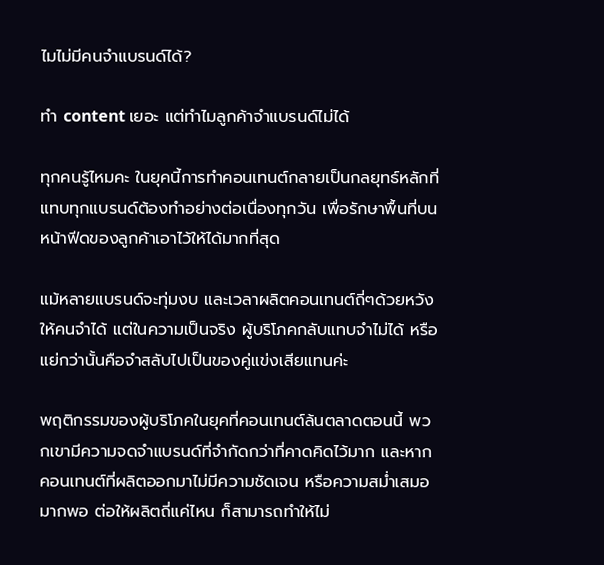ไมไม่มีคนจำแบรนด์ได้?

ทำ content เยอะ แต่ทำไมลูกค้าจำแบรนด์ไม่ได้

ทุกคนรู้ไหมคะ ในยุคนี้การทำคอนเทนต์กลายเป็นกลยุทธ์หลักที่แทบทุกแบรนด์ต้องทำอย่างต่อเนื่องทุกวัน เพื่อรักษาพื้นที่บนหน้าฟีดของลูกค้าเอาไว้ให้ได้มากที่สุด

แม้หลายแบรนด์จะทุ่มงบ และเวลาผลิตคอนเทนต์ถี่ๆด้วยหวังให้คนจำได้ แต่ในความเป็นจริง ผู้บริโภคกลับแทบจำไม่ได้ หรือแย่กว่านั้นคือจำสลับไปเป็นของคู่แข่งเสียแทนค่ะ

พฤติกรรมของผู้บริโภคในยุคที่คอนเทนต์ล้นตลาดตอนนี้ พวกเขามีความจดจำแบรนด์ที่จำกัดกว่าที่คาดคิดไว้มาก และหากคอนเทนต์ที่ผลิตออกมาไม่มีความชัดเจน หรือความสม่ำเสมอมากพอ ต่อให้ผลิตถี่แค่ไหน ก็สามารถทำให้ไม่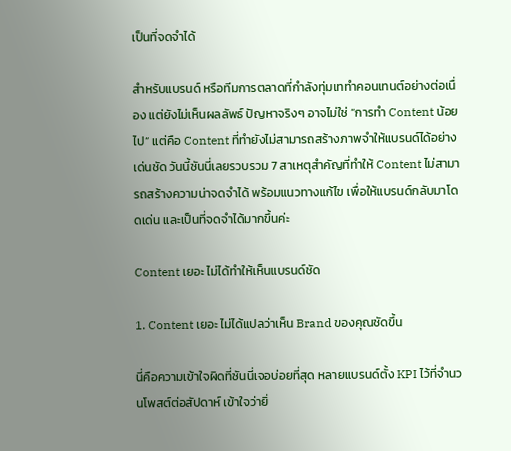เป็นที่จดจำได้

สำหรับแบรนด์ หรือทีมการตลาดที่กำลังทุ่มเททำคอนเทนต์อย่างต่อเนื่อง แต่ยังไม่เห็นผลลัพธ์ ปัญหาจริงๆ อาจไม่ใช่ “การทำ Content น้อยไป” แต่คือ Content ที่ทำยังไม่สามารถสร้างภาพจำให้แบรนด์ได้อย่างเด่นชัด วันนี้ซันนี่เลยรวบรวม 7 สาเหตุสำคัญที่ทำให้ Content ไม่สามารถสร้างความน่าจดจำได้ พร้อมแนวทางแก้ไข เพื่อให้แบรนด์กลับมาโดดเด่น และเป็นที่จดจำได้มากขึ้นค่ะ

Content เยอะ ไม่ได้ทำให้เห็นแบรนด์ชัด

1. Content เยอะ ไม่ได้แปลว่าเห็น Brand ของคุณชัดขึ้น

นี่คือความเข้าใจผิดที่ซันนี่เจอบ่อยที่สุด หลายแบรนด์ตั้ง KPI ไว้ที่จำนวนโพสต์ต่อสัปดาห์ เข้าใจว่ายิ่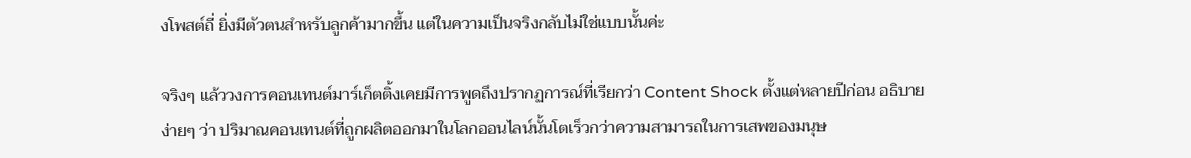งโพสต์ถี่ ยิ่งมีตัวตนสำหรับลูกค้ามากขึ้น แต่ในความเป็นจริงกลับไม่ใช่แบบนั้นค่ะ

จริงๆ แล้ววงการคอนเทนต์มาร์เก็ตติ้งเคยมีการพูดถึงปรากฏการณ์ที่เรียกว่า Content Shock ตั้งแต่หลายปีก่อน อธิบายง่ายๆ ว่า ปริมาณคอนเทนต์ที่ถูกผลิตออกมาในโลกออนไลน์นั้นโตเร็วกว่าความสามารถในการเสพของมนุษ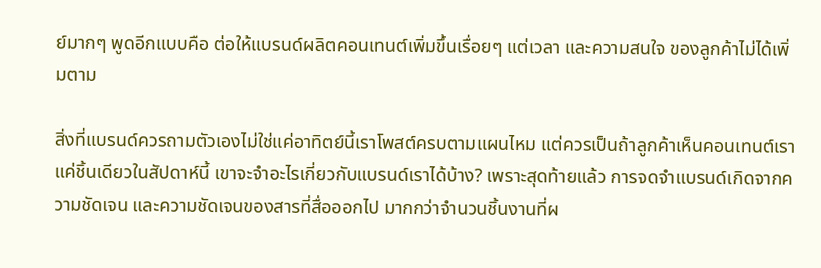ย์มากๆ พูดอีกแบบคือ ต่อให้แบรนด์ผลิตคอนเทนต์เพิ่มขึ้นเรื่อยๆ แต่เวลา และความสนใจ ของลูกค้าไม่ได้เพิ่มตาม

สิ่งที่แบรนด์ควรถามตัวเองไม่ใช่แค่อาทิตย์นี้เราโพสต์ครบตามแผนไหม แต่ควรเป็นถ้าลูกค้าเห็นคอนเทนต์เราแค่ชิ้นเดียวในสัปดาห์นี้ เขาจะจำอะไรเกี่ยวกับแบรนด์เราได้บ้าง? เพราะสุดท้ายแล้ว การจดจำแบรนด์เกิดจากความชัดเจน และความชัดเจนของสารที่สื่อออกไป มากกว่าจำนวนชิ้นงานที่ผ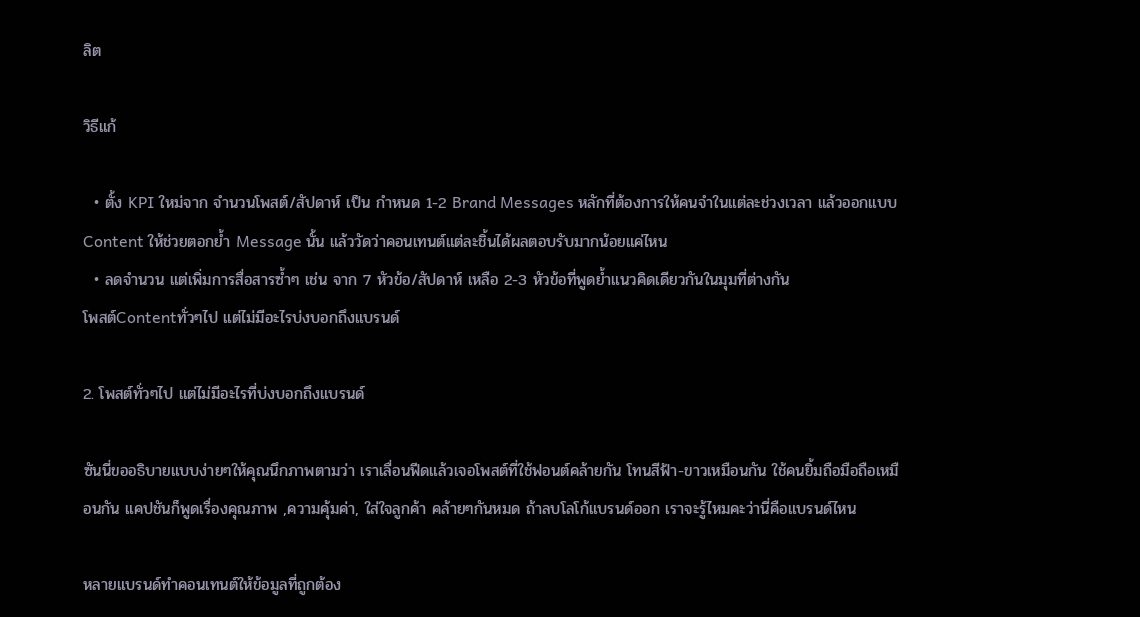ลิต

วิธีแก้

  • ตั้ง KPI ใหม่จาก จำนวนโพสต์/สัปดาห์ เป็น กำหนด 1-2 Brand Messages หลักที่ต้องการให้คนจำในแต่ละช่วงเวลา แล้วออกแบบ Content ให้ช่วยตอกย้ำ Message นั้น แล้ววัดว่าคอนเทนต์แต่ละชิ้นได้ผลตอบรับมากน้อยแค่ไหน
  • ลดจำนวน แต่เพิ่มการสื่อสารซ้ำๆ เช่น จาก 7 หัวข้อ/สัปดาห์ เหลือ 2-3 หัวข้อที่พูดย้ำแนวคิดเดียวกันในมุมที่ต่างกัน
โพสต์Contentทั่วๆไป แต่ไม่มีอะไรบ่งบอกถึงแบรนด์

2. โพสต์ทั่วๆไป แต่ไม่มีอะไรที่บ่งบอกถึงแบรนด์

ซันนี่ขออธิบายแบบง่ายๆให้คุณนึกภาพตามว่า เราเลื่อนฟีดแล้วเจอโพสต์ที่ใช้ฟอนต์คล้ายกัน โทนสีฟ้า-ขาวเหมือนกัน ใช้คนยิ้มถือมือถือเหมือนกัน แคปชันก็พูดเรื่องคุณภาพ ,ความคุ้มค่า, ใส่ใจลูกค้า คล้ายๆกันหมด ถ้าลบโลโก้แบรนด์ออก เราจะรู้ไหมคะว่านี่คือแบรนด์ไหน

หลายแบรนด์ทำคอนเทนต์ให้ข้อมูลที่ถูกต้อง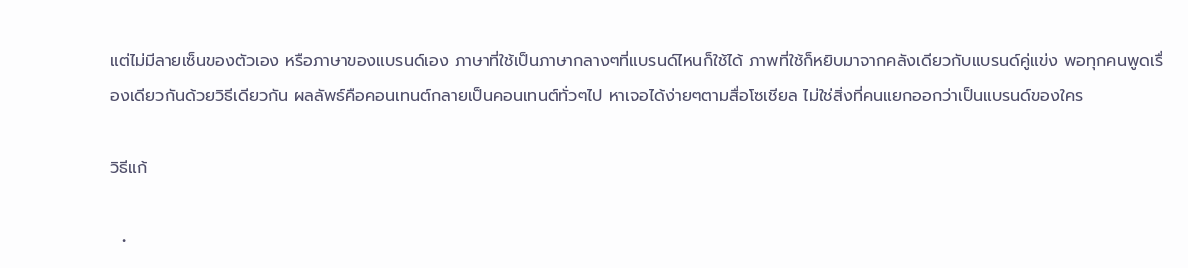แต่ไม่มีลายเซ็นของตัวเอง หรือภาษาของแบรนด์เอง ภาษาที่ใช้เป็นภาษากลางๆที่แบรนด์ไหนก็ใช้ได้ ภาพที่ใช้ก็หยิบมาจากคลังเดียวกับแบรนด์คู่แข่ง พอทุกคนพูดเรื่องเดียวกันด้วยวิธีเดียวกัน ผลลัพธ์คือคอนเทนต์กลายเป็นคอนเทนต์ทั่วๆไป หาเจอได้ง่ายๆตามสื่อโซเชียล ไม่ใช่สิ่งที่คนแยกออกว่าเป็นแบรนด์ของใคร

วิธีแก้

  •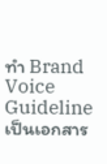ทำ Brand Voice Guideline เป็นเอกสาร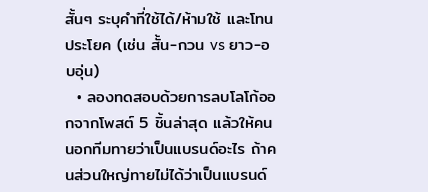สั้นๆ ระบุคำที่ใช้ได้/ห้ามใช้ และโทนประโยค (เช่น สั้น-กวน vs ยาว-อบอุ่น)
  • ลองทดสอบด้วยการลบโลโก้ออกจากโพสต์ 5 ชิ้นล่าสุด แล้วให้คนนอกทีมทายว่าเป็นแบรนด์อะไร ถ้าคนส่วนใหญ่ทายไม่ได้ว่าเป็นแบรนด์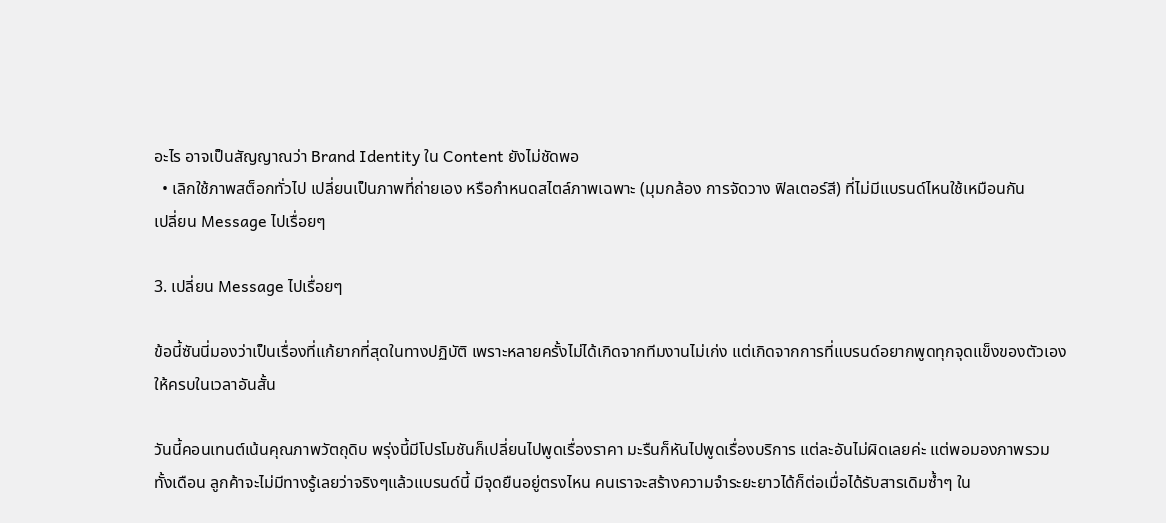อะไร อาจเป็นสัญญาณว่า Brand Identity ใน Content ยังไม่ชัดพอ
  • เลิกใช้ภาพสต็อกทั่วไป เปลี่ยนเป็นภาพที่ถ่ายเอง หรือกำหนดสไตล์ภาพเฉพาะ (มุมกล้อง การจัดวาง ฟิลเตอร์สี) ที่ไม่มีแบรนด์ไหนใช้เหมือนกัน
เปลี่ยน Message ไปเรื่อยๆ

3. เปลี่ยน Message ไปเรื่อยๆ

ข้อนี้ซันนี่มองว่าเป็นเรื่องที่แก้ยากที่สุดในทางปฏิบัติ เพราะหลายครั้งไม่ได้เกิดจากทีมงานไม่เก่ง แต่เกิดจากการที่แบรนด์อยากพูดทุกจุดแข็งของตัวเองให้ครบในเวลาอันสั้น

วันนี้คอนเทนต์เน้นคุณภาพวัตถุดิบ พรุ่งนี้มีโปรโมชันก็เปลี่ยนไปพูดเรื่องราคา มะรืนก็หันไปพูดเรื่องบริการ แต่ละอันไม่ผิดเลยค่ะ แต่พอมองภาพรวมทั้งเดือน ลูกค้าจะไม่มีทางรู้เลยว่าจริงๆแล้วแบรนด์นี้ มีจุดยืนอยู่ตรงไหน คนเราจะสร้างความจำระยะยาวได้ก็ต่อเมื่อได้รับสารเดิมซ้ำๆ ใน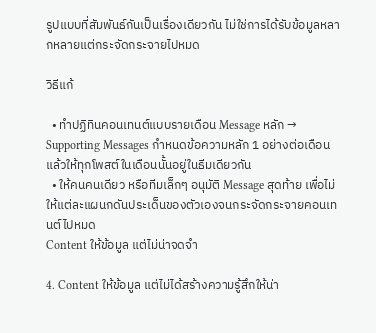รูปแบบที่สัมพันธ์กันเป็นเรื่องเดียวกัน ไม่ใช่การได้รับข้อมูลหลากหลายแต่กระจัดกระจายไปหมด

วิธีแก้

  • ทำปฏิทินคอนเทนต์แบบรายเดือน Message หลัก → Supporting Messages กำหนดข้อความหลัก 1 อย่างต่อเดือน แล้วให้ทุกโพสต์ในเดือนนั้นอยู่ในธีมเดียวกัน
  • ให้คนคนเดียว หรือทีมเล็กๆ อนุมัติ Message สุดท้าย เพื่อไม่ให้แต่ละแผนกดันประเด็นของตัวเองจนกระจัดกระจายคอนเทนต์ไปหมด
Content ให้ข้อมูล แต่ไม่น่าจดจำ

4. Content ให้ข้อมูล แต่ไม่ได้สร้างความรู้สึกให้น่า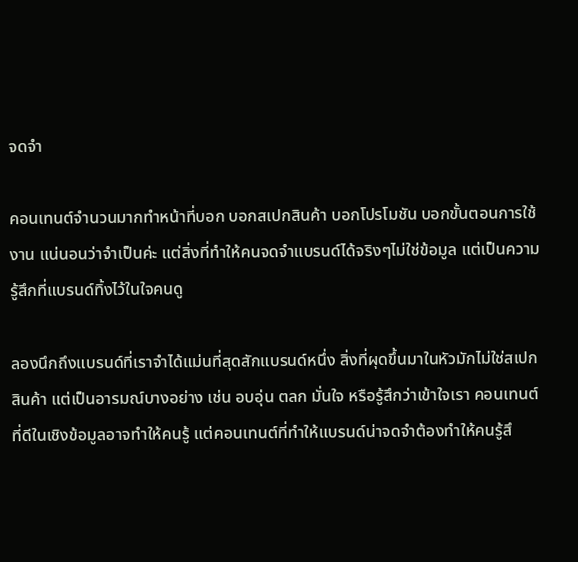จดจำ

คอนเทนต์จำนวนมากทำหน้าที่บอก บอกสเปกสินค้า บอกโปรโมชัน บอกขั้นตอนการใช้งาน แน่นอนว่าจำเป็นค่ะ แต่สิ่งที่ทำให้คนจดจำแบรนด์ได้จริงๆไม่ใช่ข้อมูล แต่เป็นความรู้สึกที่แบรนด์ทิ้งไว้ในใจคนดู

ลองนึกถึงแบรนด์ที่เราจำได้แม่นที่สุดสักแบรนด์หนึ่ง สิ่งที่ผุดขึ้นมาในหัวมักไม่ใช่สเปกสินค้า แต่เป็นอารมณ์บางอย่าง เช่น อบอุ่น ตลก มั่นใจ หรือรู้สึกว่าเข้าใจเรา คอนเทนต์ที่ดีในเชิงข้อมูลอาจทำให้คนรู้ แต่คอนเทนต์ที่ทำให้แบรนด์น่าจดจำต้องทำให้คนรู้สึ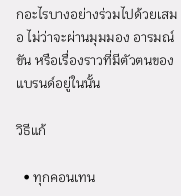กอะไรบางอย่างร่วมไปด้วยเสมอ ไม่ว่าจะผ่านมุมมอง อารมณ์ขัน หรือเรื่องราวที่มีตัวตนของแบรนด์อยู่ในนั้น

วิธีแก้

  • ทุกคอนเทน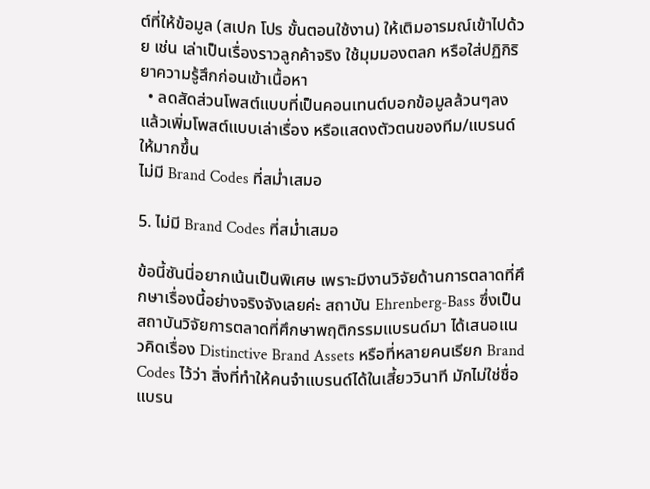ต์ที่ให้ข้อมูล (สเปก โปร ขั้นตอนใช้งาน) ให้เติมอารมณ์เข้าไปด้วย เช่น เล่าเป็นเรื่องราวลูกค้าจริง ใช้มุมมองตลก หรือใส่ปฏิกิริยาความรู้สึกก่อนเข้าเนื้อหา
  • ลดสัดส่วนโพสต์แบบที่เป็นคอนเทนต์บอกข้อมูลล้วนๆลง แล้วเพิ่มโพสต์แบบเล่าเรื่อง หรือแสดงตัวตนของทีม/แบรนด์ให้มากขึ้น
ไม่มี Brand Codes ที่สม่ำเสมอ

5. ไม่มี Brand Codes ที่สม่ำเสมอ

ข้อนี้ซันนี่อยากเน้นเป็นพิเศษ เพราะมีงานวิจัยด้านการตลาดที่ศึกษาเรื่องนี้อย่างจริงจังเลยค่ะ สถาบัน Ehrenberg-Bass ซึ่งเป็นสถาบันวิจัยการตลาดที่ศึกษาพฤติกรรมแบรนด์มา ได้เสนอแนวคิดเรื่อง Distinctive Brand Assets หรือที่หลายคนเรียก Brand Codes ไว้ว่า สิ่งที่ทำให้คนจำแบรนด์ได้ในเสี้ยววินาที มักไม่ใช่ชื่อแบรน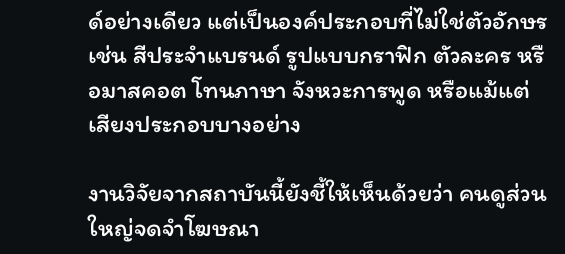ด์อย่างเดียว แต่เป็นองค์ประกอบที่ไม่ใช่ตัวอักษร เช่น สีประจำแบรนด์ รูปแบบกราฟิก ตัวละคร หรือมาสคอต โทนภาษา จังหวะการพูด หรือแม้แต่เสียงประกอบบางอย่าง

งานวิจัยจากสถาบันนี้ยังชี้ให้เห็นด้วยว่า คนดูส่วนใหญ่จดจำโฆษณา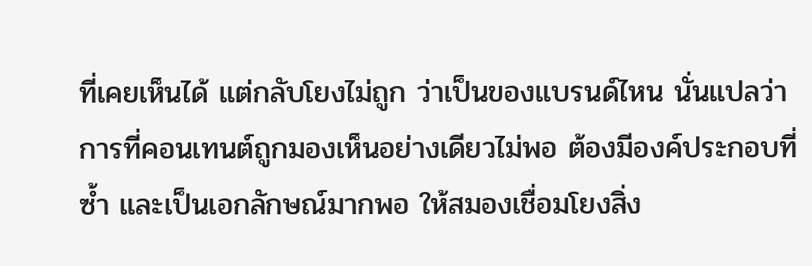ที่เคยเห็นได้ แต่กลับโยงไม่ถูก ว่าเป็นของแบรนด์ไหน นั่นแปลว่าการที่คอนเทนต์ถูกมองเห็นอย่างเดียวไม่พอ ต้องมีองค์ประกอบที่ซ้ำ และเป็นเอกลักษณ์มากพอ ให้สมองเชื่อมโยงสิ่ง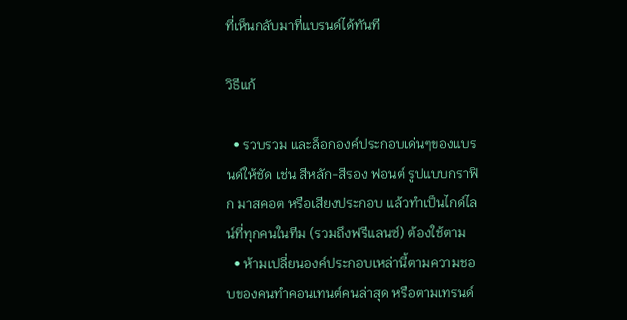ที่เห็นกลับมาที่แบรนด์ได้ทันที

วิธีแก้

  • รวบรวม และล็อกองค์ประกอบเด่นๆของแบรนด์ให้ชัด เช่น สีหลัก-สีรอง ฟอนต์ รูปแบบกราฟิก มาสคอต หรือเสียงประกอบ แล้วทำเป็นไกด์ไลน์ที่ทุกคนในทีม (รวมถึงฟรีแลนซ์) ต้องใช้ตาม
  • ห้ามเปลี่ยนองค์ประกอบเหล่านี้ตามความชอบของคนทำคอนเทนต์คนล่าสุด หรือตามเทรนด์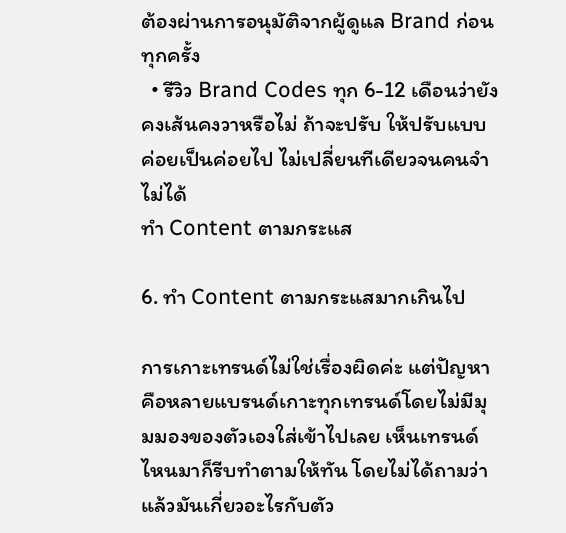ต้องผ่านการอนุมัติจากผู้ดูแล Brand ก่อนทุกครั้ง
  • รีวิว Brand Codes ทุก 6-12 เดือนว่ายังคงเส้นคงวาหรือไม่ ถ้าจะปรับ ให้ปรับแบบค่อยเป็นค่อยไป ไม่เปลี่ยนทีเดียวจนคนจำไม่ได้
ทำ Content ตามกระแส

6. ทำ Content ตามกระแสมากเกินไป

การเกาะเทรนด์ไม่ใช่เรื่องผิดค่ะ แต่ปัญหาคือหลายแบรนด์เกาะทุกเทรนด์โดยไม่มีมุมมองของตัวเองใส่เข้าไปเลย เห็นเทรนด์ไหนมาก็รีบทำตามให้ทัน โดยไม่ได้ถามว่าแล้วมันเกี่ยวอะไรกับตัว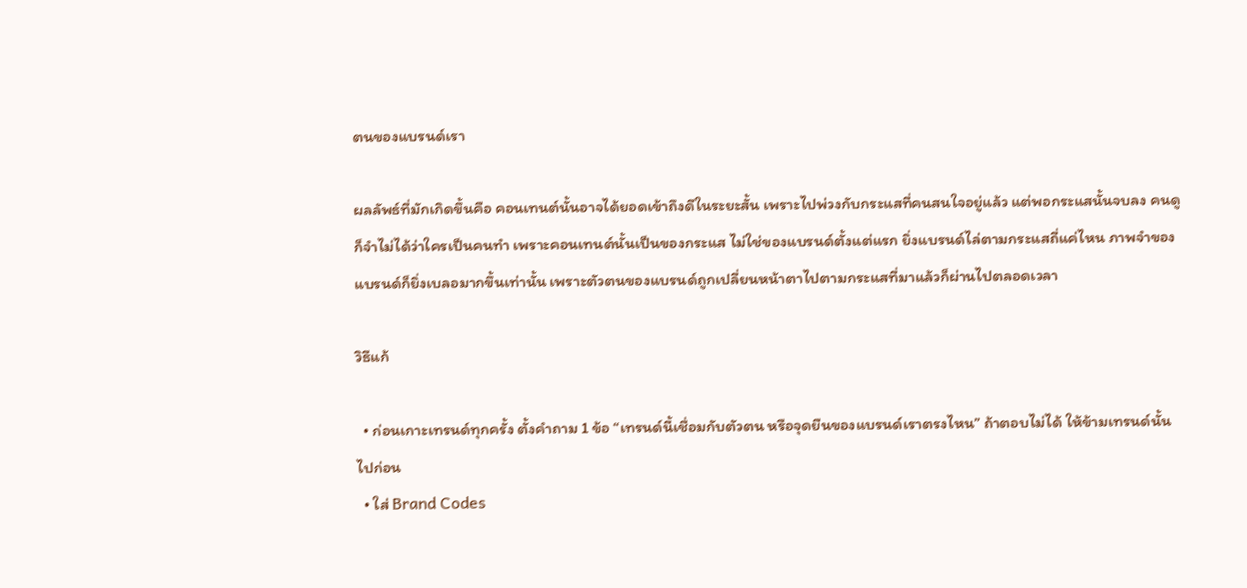ตนของแบรนด์เรา

ผลลัพธ์ที่มักเกิดขึ้นคือ คอนเทนต์นั้นอาจได้ยอดเข้าถึงดีในระยะสั้น เพราะไปพ่วงกับกระแสที่คนสนใจอยู่แล้ว แต่พอกระแสนั้นจบลง คนดูก็จำไม่ได้ว่าใครเป็นคนทำ เพราะคอนเทนต์นั้นเป็นของกระแส ไม่ใช่ของแบรนด์ตั้งแต่แรก ยิ่งแบรนด์ไล่ตามกระแสถี่แค่ไหน ภาพจำของแบรนด์ก็ยิ่งเบลอมากขึ้นเท่านั้น เพราะตัวตนของแบรนด์ถูกเปลี่ยนหน้าตาไปตามกระแสที่มาแล้วก็ผ่านไปตลอดเวลา

วิธีแก้

  • ก่อนเกาะเทรนด์ทุกครั้ง ตั้งคำถาม 1 ข้อ “เทรนด์นี้เชื่อมกับตัวตน หรือจุดยืนของแบรนด์เราตรงไหน” ถ้าตอบไม่ได้ ให้ข้ามเทรนด์นั้นไปก่อน
  • ใส่ Brand Codes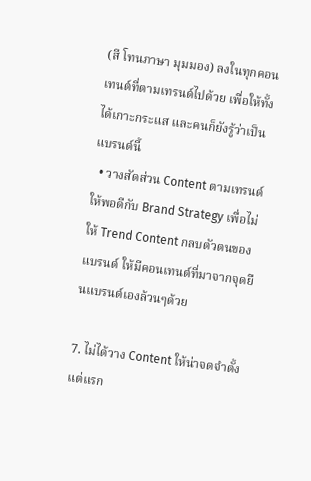(สี โทนภาษา มุมมอง) ลงในทุกคอนเทนต์ที่ตามเทรนด์ไปด้วย เพื่อให้ทั้งได้เกาะกระแส และคนก็ยังรู้ว่าเป็นแบรนด์นี้
  • วางสัดส่วน Content ตามเทรนด์ให้พอดีกับ Brand Strategy เพื่อไม่ให้ Trend Content กลบตัวตนของแบรนด์ ให้มีคอนเทนต์ที่มาจากจุดยืนแบรนด์เองล้วนๆด้วย

7. ไม่ได้วาง Content ให้น่าจดจำตั้งแต่แรก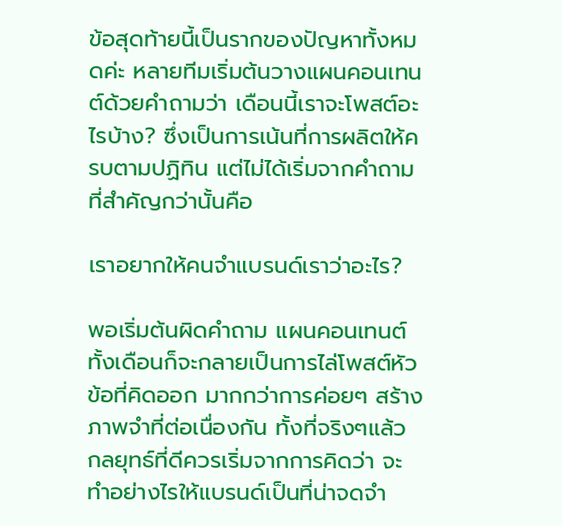ข้อสุดท้ายนี้เป็นรากของปัญหาทั้งหมดค่ะ หลายทีมเริ่มต้นวางแผนคอนเทนต์ด้วยคำถามว่า เดือนนี้เราจะโพสต์อะไรบ้าง? ซึ่งเป็นการเน้นที่การผลิตให้ครบตามปฏิทิน แต่ไม่ได้เริ่มจากคำถามที่สำคัญกว่านั้นคือ

เราอยากให้คนจำแบรนด์เราว่าอะไร?

พอเริ่มต้นผิดคำถาม แผนคอนเทนต์ทั้งเดือนก็จะกลายเป็นการไล่โพสต์หัวข้อที่คิดออก มากกว่าการค่อยๆ สร้างภาพจำที่ต่อเนื่องกัน ทั้งที่จริงๆแล้ว กลยุทธ์ที่ดีควรเริ่มจากการคิดว่า จะทำอย่างไรให้แบรนด์เป็นที่น่าจดจำ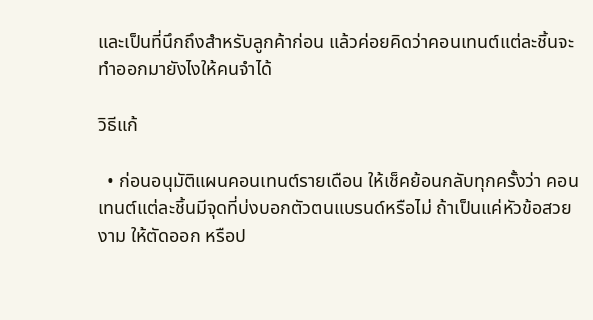และเป็นที่นึกถึงสำหรับลูกค้าก่อน แล้วค่อยคิดว่าคอนเทนต์แต่ละชิ้นจะทำออกมายังไงให้คนจำได้

วิธีแก้

  • ก่อนอนุมัติแผนคอนเทนต์รายเดือน ให้เช็คย้อนกลับทุกครั้งว่า คอนเทนต์แต่ละชิ้นมีจุดที่บ่งบอกตัวตนแบรนด์หรือไม่ ถ้าเป็นแค่หัวข้อสวยงาม ให้ตัดออก หรือป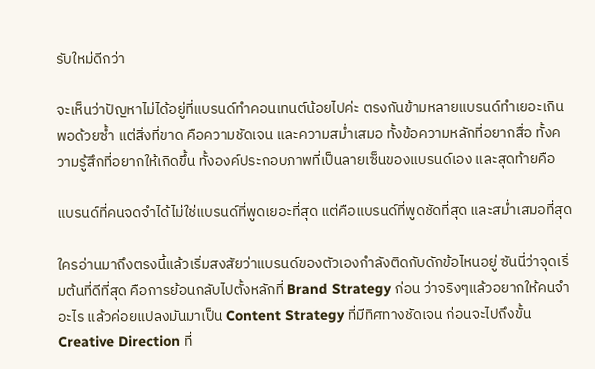รับใหม่ดีกว่า

จะเห็นว่าปัญหาไม่ได้อยู่ที่แบรนด์ทำคอนเทนต์น้อยไปค่ะ ตรงกันข้ามหลายแบรนด์ทำเยอะเกินพอด้วยซ้ำ แต่สิ่งที่ขาด คือความชัดเจน และความสม่ำเสมอ ทั้งข้อความหลักที่อยากสื่อ ทั้งความรู้สึกที่อยากให้เกิดขึ้น ทั้งองค์ประกอบภาพที่เป็นลายเซ็นของแบรนด์เอง และสุดท้ายคือ

แบรนด์ที่คนจดจำได้ไม่ใช่แบรนด์ที่พูดเยอะที่สุด แต่คือแบรนด์ที่พูดชัดที่สุด และสม่ำเสมอที่สุด

ใครอ่านมาถึงตรงนี้แล้วเริ่มสงสัยว่าแบรนด์ของตัวเองกำลังติดกับดักข้อไหนอยู่ ซันนี่ว่าจุดเริ่มต้นที่ดีที่สุด คือการย้อนกลับไปตั้งหลักที่ Brand Strategy ก่อน ว่าจริงๆแล้วอยากให้คนจำอะไร แล้วค่อยแปลงมันมาเป็น Content Strategy ที่มีทิศทางชัดเจน ก่อนจะไปถึงขั้น Creative Direction ที่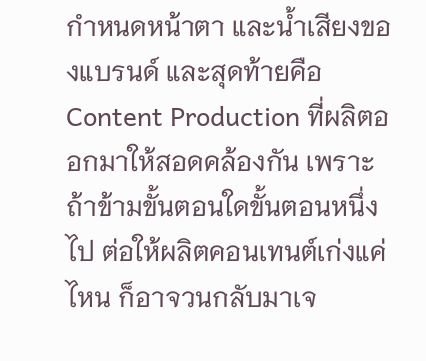กำหนดหน้าตา และน้ำเสียงของแบรนด์ และสุดท้ายคือ Content Production ที่ผลิตออกมาให้สอดคล้องกัน เพราะถ้าข้ามขั้นตอนใดขั้นตอนหนึ่งไป ต่อให้ผลิตคอนเทนต์เก่งแค่ไหน ก็อาจวนกลับมาเจ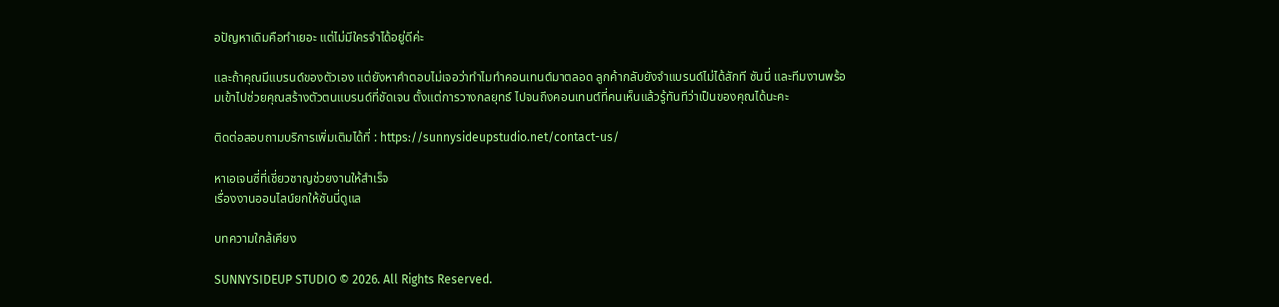อปัญหาเดิมคือทำเยอะ แต่ไม่มีใครจำได้อยู่ดีค่ะ

และถ้าคุณมีแบรนด์ของตัวเอง แต่ยังหาคำตอบไม่เจอว่าทำไมทำคอนเทนต์มาตลอด ลูกค้ากลับยังจำแบรนด์ไม่ได้สักที ซันนี่ และทีมงานพร้อมเข้าไปช่วยคุณสร้างตัวตนแบรนด์ที่ชัดเจน ตั้งแต่การวางกลยุทธ์ ไปจนถึงคอนเทนต์ที่คนเห็นแล้วรู้ทันทีว่าเป็นของคุณได้นะคะ

ติดต่อสอบถามบริการเพิ่มเติมได้ที่ : https://sunnysideupstudio.net/contact-us/

หาเอเจนซี่ที่เชี่ยวชาญช่วยงานให้สำเร็จ
เรื่องงานออนไลน์ยกให้ซันนี่ดูแล

บทความใกล้เคียง

SUNNYSIDEUP STUDIO © 2026. All Rights Reserved.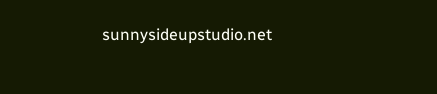sunnysideupstudio.net